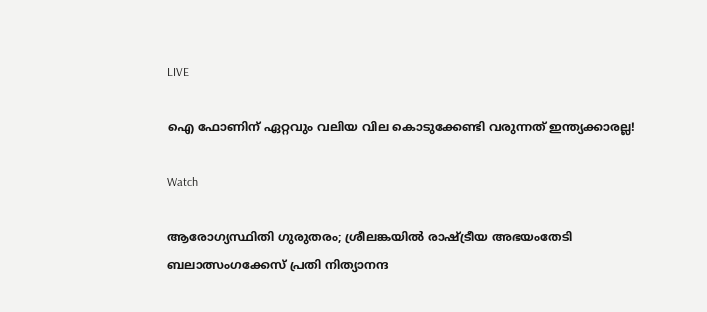LIVE

ഐ ഫോണിന് ഏറ്റവും വലിയ വില കൊടുക്കേണ്ടി വരുന്നത് ഇന്ത്യക്കാരല്ല!

Watch

ആരോഗ്യസ്ഥിതി ഗുരുതരം; ശ്രീലങ്കയിൽ രാഷ്ട്രീയ അഭയംതേടി ബലാത്സംഗക്കേസ് പ്രതി നിത്യാനന്ദ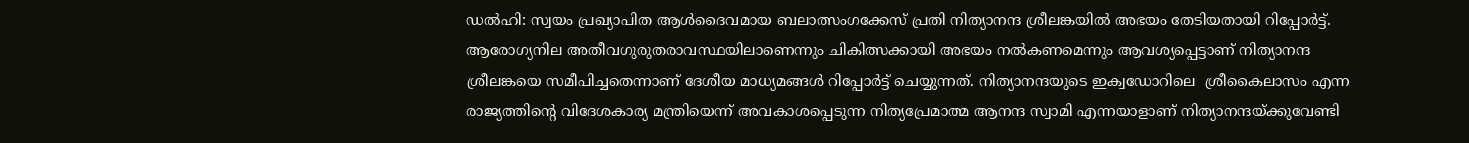ഡല്‍ഹി: സ്വയം പ്രഖ്യാപിത ആള്‍ദൈവമായ ബലാത്സംഗക്കേസ് പ്രതി നിത്യാനന്ദ ശ്രീലങ്കയില്‍ അഭയം തേടിയതായി റിപ്പോര്‍ട്ട്. ആരോഗ്യനില അതീവഗുരുതരാവസ്ഥയിലാണെന്നും ചികിത്സക്കായി അഭയം നല്‍കണമെന്നും ആവശ്യപ്പെട്ടാണ് നിത്യാനന്ദ ശ്രീലങ്കയെ സമീപിച്ചതെന്നാണ് ദേശീയ മാധ്യമങ്ങള്‍ റിപ്പോര്‍ട്ട് ചെയ്യുന്നത്. നിത്യാനന്ദയുടെ ഇക്വഡോറിലെ  ശ്രീകൈലാസം എന്ന രാജ്യത്തിന്റെ വിദേശകാര്യ മന്ത്രിയെന്ന് അവകാശപ്പെടുന്ന നിത്യപ്രേമാത്മ ആനന്ദ സ്വാമി എന്നയാളാണ് നിത്യാനന്ദയ്ക്കുവേണ്ടി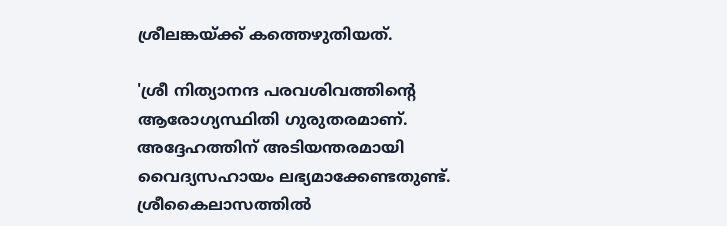ശ്രീലങ്കയ്ക്ക് കത്തെഴുതിയത്.

'ശ്രീ നിത്യാനന്ദ പരവശിവത്തിന്റെ ആരോഗ്യസ്ഥിതി ഗുരുതരമാണ്. അദ്ദേഹത്തിന് അടിയന്തരമായി വൈദ്യസഹായം ലഭ്യമാക്കേണ്ടതുണ്ട്. ശ്രീകൈലാസത്തില്‍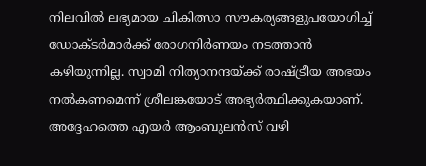നിലവില്‍ ലഭ്യമായ ചികിത്സാ സൗകര്യങ്ങളുപയോഗിച്ച് ഡോക്ടര്‍മാര്‍ക്ക് രോഗനിര്‍ണയം നടത്താന്‍ കഴിയുന്നില്ല. സ്വാമി നിത്യാനന്ദയ്ക്ക് രാഷ്ട്രീയ അഭയം നല്‍കണമെന്ന് ശ്രീലങ്കയോട് അഭ്യര്‍ത്ഥിക്കുകയാണ്. അദ്ദേഹത്തെ എയര്‍ ആംബുലന്‍സ് വഴി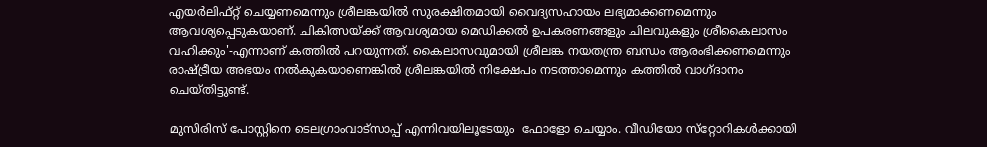എയര്‍ലിഫ്റ്റ് ചെയ്യണമെന്നും ശ്രീലങ്കയില്‍ സുരക്ഷിതമായി വൈദ്യസഹായം ലഭ്യമാക്കണമെന്നും ആവശ്യപ്പെടുകയാണ്. ചികിത്സയ്ക്ക് ആവശ്യമായ മെഡിക്കല്‍ ഉപകരണങ്ങളും ചിലവുകളും ശ്രീകൈലാസം വഹിക്കും'-എന്നാണ് കത്തില്‍ പറയുന്നത്. കൈലാസവുമായി ശ്രീലങ്ക നയതന്ത്ര ബന്ധം ആരംഭിക്കണമെന്നും രാഷ്ട്രീയ അഭയം നല്‍കുകയാണെങ്കില്‍ ശ്രീലങ്കയില്‍ നിക്ഷേപം നടത്താമെന്നും കത്തില്‍ വാഗ്ദാനം ചെയ്തിട്ടുണ്ട്.

മുസിരിസ് പോസ്റ്റിനെ ടെലഗ്രാംവാട്‌സാപ്പ് എന്നിവയിലൂടേയും  ഫോളോ ചെയ്യാം. വീഡിയോ സ്‌റ്റോറികള്‍ക്കായി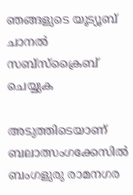ഞങ്ങളുടെ യൂട്യൂബ് ചാനല്‍ സബ്‌സ്‌ക്രൈബ് ചെയ്യുക

അടുത്തിടെയാണ് ബലാത്സംഗക്കേസില്‍ ബംഗളുരു രാമനഗര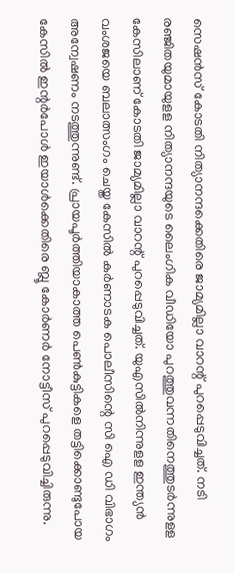സെഷന്‍സ് കോടതി നിത്യാനന്ദക്കെതിരെ ജാമ്യമില്ലാ വാറന്റ് പുറപ്പെടുവിച്ചത്. നടി രഞ്ജിതയുമായുളള നിത്യാനന്ദയുടെ ലൈംഗിക വീഡിയോ പുറത്തുവന്നതിനെത്തുടര്‍ന്നുളള കേസിലാണ് കോടതി ജാമ്യമില്ലാ വാറന്റ് പുറപ്പെടുവിച്ചത്. യുഎസില്‍നിന്നുളള ഇന്ത്യന്‍ വംശജയെ ബലാത്സംഗം ചെയ്ത കേസില്‍ കര്‍ണാടക പൊലീസിന്റെ സി ഐ ഡി വിഭാഗം അന്വേഷണം നടത്തുന്നുണ്ട്. പ്രായപൂര്‍ത്തിയാകാത്ത പെണ്‍കുട്ടികളെ തട്ടിക്കൊണ്ടുപോയ കേസില്‍ ഇന്റര്‍പോള്‍ ഇയാള്‍ക്കെതിരെ ബ്ലൂ കോര്‍ണര്‍ നോട്ടീസ് പുറപ്പെടുവിച്ചിരുന്നു.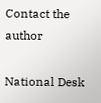Contact the author

National Desk